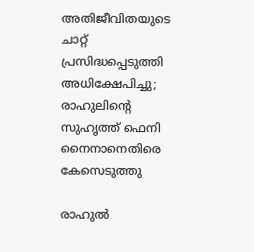അതിജീവിതയുടെ ചാറ്റ് പ്രസിദ്ധപ്പെടുത്തി അധിക്ഷേപിച്ചു; രാഹുലിന്റെ സുഹൃത്ത് ഫെനി നൈനാനെതിരെ കേസെടുത്തു

രാഹുൽ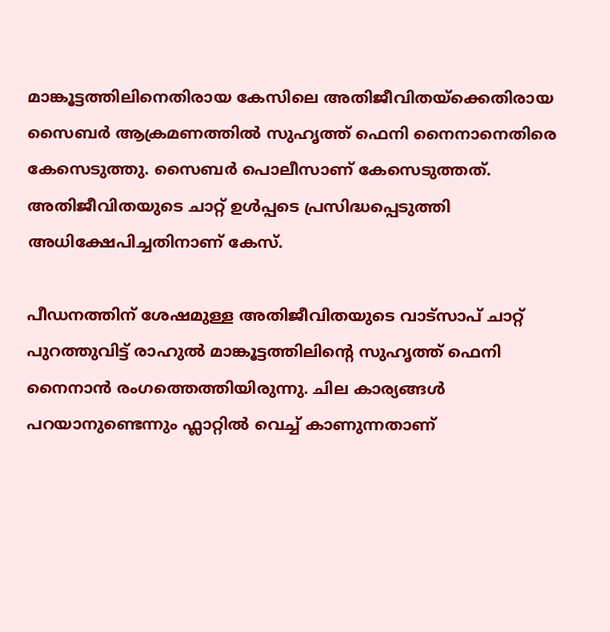മാങ്കൂട്ടത്തിലിനെതിരായ കേസിലെ അതിജീവിതയ്ക്കെതിരായ സൈബർ ആക്രമണത്തിൽ സുഹൃത്ത് ഫെനി നൈനാനെതിരെ കേസെടുത്തു. സൈബർ പൊലീസാണ് കേസെടുത്തത്. അതിജീവിതയുടെ ചാറ്റ് ഉൾപ്പടെ പ്രസിദ്ധപ്പെടുത്തി അധിക്ഷേപിച്ചതിനാണ് കേസ്.

പീഡനത്തിന് ശേഷമുള്ള അതിജീവിതയുടെ വാട്സാപ് ചാറ്റ് പുറത്തുവിട്ട് രാഹുൽ മാങ്കൂട്ടത്തിലിന്‍റെ സുഹൃത്ത് ഫെനി നൈനാൻ രംഗത്തെത്തിയിരുന്നു. ചില കാര്യങ്ങൾ പറയാനുണ്ടെന്നും ഫ്ലാറ്റിൽ വെച്ച് കാണുന്നതാണ്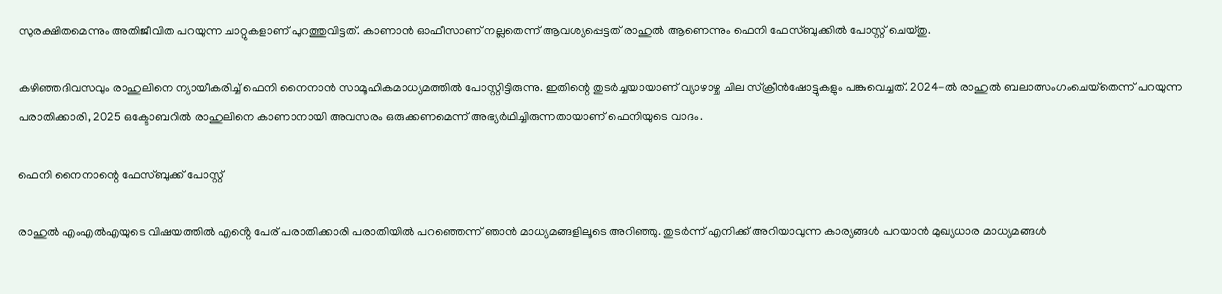സുരക്ഷിതമെന്നും അതിജീവിത പറയുന്ന ചാറ്റുകളാണ് പുറത്തുവിട്ടത്. കാണാൻ ഓഫീസാണ് നല്ലതെന്ന് ആവശ്യപ്പെട്ടത് രാഹുൽ ആണെന്നും ഫെനി ഫേസ്ബുക്കിൽ പോസ്റ്റ് ചെയ്തു.

കഴിഞ്ഞദിവസവും രാഹുലിനെ ന്യായീകരിച്ച് ഫെനി നൈനാൻ സാമൂഹികമാധ്യമത്തിൽ പോസ്റ്റിട്ടിരുന്നു. ഇതിന്റെ തുടർച്ചയായാണ് വ്യാഴാഴ്ച ചില സ്‌ക്രീൻഷോട്ടുകളും പങ്കുവെച്ചത്. 2024-ൽ രാഹുൽ ബലാത്സംഗംചെയ്‌തെന്ന് പറയുന്ന പരാതിക്കാരി, 2025 ഒക്ടോബറിൽ രാഹുലിനെ കാണാനായി അവസരം ഒരുക്കണമെന്ന് അഭ്യർഥിച്ചിരുന്നതായാണ് ഫെനിയുടെ വാദം.

ഫെനി നൈനാന്റെ ഫേസ്ബുക്ക് പോസ്റ്റ്

രാഹുൽ എംഎൽഎയുടെ വിഷയത്തിൽ എൻ്റെ പേര് പരാതിക്കാരി പരാതിയിൽ പറഞ്ഞെന്ന് ഞാൻ മാധ്യമങ്ങളിലൂടെ അറിഞ്ഞു. തുടർന്ന് എനിക്ക് അറിയാവുന്ന കാര്യങ്ങൾ പറയാൻ മുഖ്യധാര മാധ്യമങ്ങൾ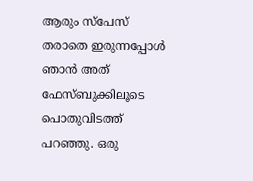ആരും സ്പേസ് തരാതെ ഇരുന്നപ്പോൾ ഞാൻ അത് ഫേസ്ബുക്കിലൂടെ പൊതുവിടത്ത് പറഞ്ഞു. ഒരു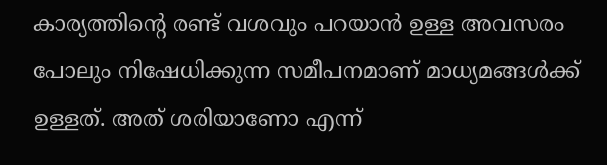കാര്യത്തിൻ്റെ രണ്ട് വശവും പറയാൻ ഉള്ള അവസരം പോലും നിഷേധിക്കുന്ന സമീപനമാണ് മാധ്യമങ്ങൾക്ക് ഉള്ളത്. അത് ശരിയാണോ എന്ന്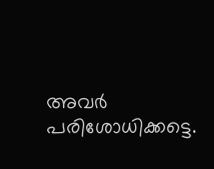അവർ പരിശോധിക്കട്ടെ.